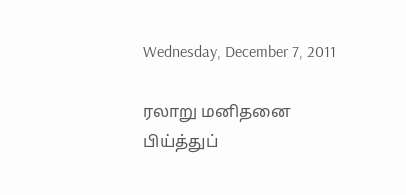Wednesday, December 7, 2011

ரலாறு மனிதனை பிய்த்துப்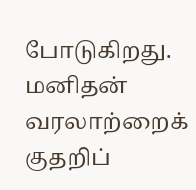போடுகிறது.
மனிதன் வரலாற்றைக் குதறிப்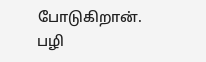போடுகிறான்.
பழி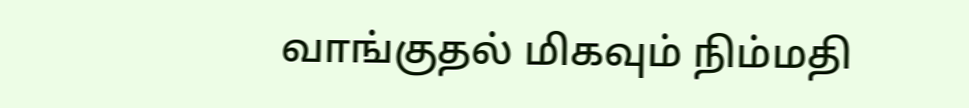வாங்குதல் மிகவும் நிம்மதி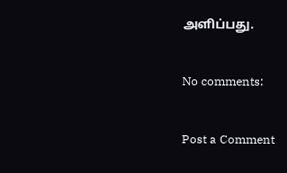அளிப்பது.

No comments:

Post a Comment